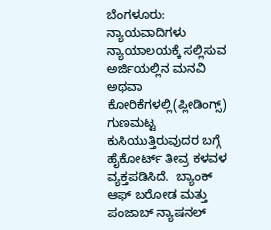ಬೆಂಗಳೂರು: ನ್ಯಾಯವಾದಿಗಳು ನ್ಯಾಯಾಲಯಕ್ಕೆ ಸಲ್ಲಿಸುವ ಅರ್ಜಿಯಲ್ಲಿನ ಮನವಿ ಅಥವಾ ಕೋರಿಕೆಗಳಲ್ಲಿ(ಪ್ಲೀಡಿಂಗ್ಸ್) ಗುಣಮಟ್ಟ ಕುಸಿಯುತ್ತಿರುವುದರ ಬಗ್ಗೆ ಹೈಕೋರ್ಟ್ ತೀವ್ರ ಕಳವಳ ವ್ಯಕ್ತಪಡಿಸಿದೆ.  ಬ್ಯಾಂಕ್ ಆಫ್ ಬರೋಡ ಮತ್ತು ಪಂಜಾಬ್ ನ್ಯಾಷನಲ್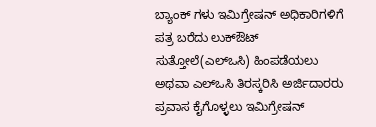ಬ್ಯಾಂಕ್ ಗಳು ಇಮಿಗ್ರೇಷನ್ ಅಧಿಕಾರಿಗಳಿಗೆ ಪತ್ರ ಬರೆದು ಲುಕ್ಔಟ್ ಸುತ್ತೋಲೆ(ಎಲ್ಒಸಿ) ಹಿಂಪಡೆಯಲು ಅಥವಾ ಎಲ್ಒಸಿ ತಿರಸ್ಕರಿಸಿ ಅರ್ಜಿದಾರರು ಪ್ರವಾಸ ಕೈಗೊಳ್ಳಲು ಇಮಿಗ್ರೇಷನ್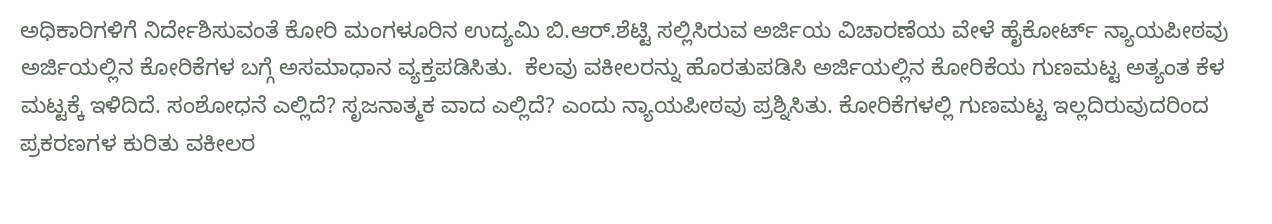ಅಧಿಕಾರಿಗಳಿಗೆ ನಿರ್ದೇಶಿಸುವಂತೆ ಕೋರಿ ಮಂಗಳೂರಿನ ಉದ್ಯಮಿ ಬಿ.ಆರ್.ಶೆಟ್ಟಿ ಸಲ್ಲಿಸಿರುವ ಅರ್ಜಿಯ ವಿಚಾರಣೆಯ ವೇಳೆ ಹೈಕೋರ್ಟ್ ನ್ಯಾಯಪೀಠವು ಅರ್ಜಿಯಲ್ಲಿನ ಕೋರಿಕೆಗಳ ಬಗ್ಗೆ ಅಸಮಾಧಾನ ವ್ಯಕ್ತಪಡಿಸಿತು.  ಕೆಲವು ವಕೀಲರನ್ನು ಹೊರತುಪಡಿಸಿ ಅರ್ಜಿಯಲ್ಲಿನ ಕೋರಿಕೆಯ ಗುಣಮಟ್ಟ ಅತ್ಯಂತ ಕೆಳ ಮಟ್ಟಕ್ಕೆ ಇಳಿದಿದೆ. ಸಂಶೋಧನೆ ಎಲ್ಲಿದೆ? ಸೃಜನಾತ್ಮಕ ವಾದ ಎಲ್ಲಿದೆ? ಎಂದು ನ್ಯಾಯಪೀಠವು ಪ್ರಶ್ನಿಸಿತು. ಕೋರಿಕೆಗಳಲ್ಲಿ ಗುಣಮಟ್ಟ ಇಲ್ಲದಿರುವುದರಿಂದ ಪ್ರಕರಣಗಳ ಕುರಿತು ವಕೀಲರ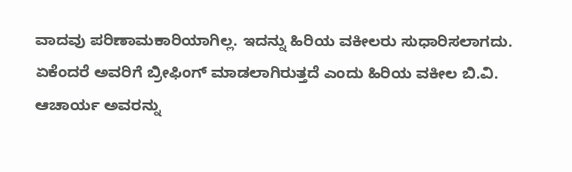ವಾದವು ಪರಿಣಾಮಕಾರಿಯಾಗಿಲ್ಲ. ಇದನ್ನು ಹಿರಿಯ ವಕೀಲರು ಸುಧಾರಿಸಲಾಗದು. ಏಕೆಂದರೆ ಅವರಿಗೆ ಬ್ರೀಫಿಂಗ್ ಮಾಡಲಾಗಿರುತ್ತದೆ ಎಂದು ಹಿರಿಯ ವಕೀಲ ಬಿ.ವಿ. ಆಚಾರ್ಯ ಅವರನ್ನು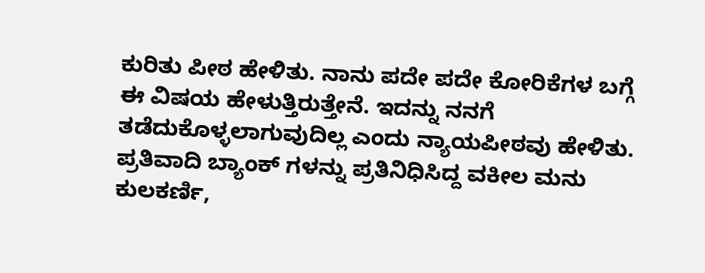ಕುರಿತು ಪೀಠ ಹೇಳಿತು. ನಾನು ಪದೇ ಪದೇ ಕೋರಿಕೆಗಳ ಬಗ್ಗೆ ಈ ವಿಷಯ ಹೇಳುತ್ತಿರುತ್ತೇನೆ. ಇದನ್ನು ನನಗೆ ತಡೆದುಕೊಳ್ಳಲಾಗುವುದಿಲ್ಲ ಎಂದು ನ್ಯಾಯಪೀಠವು ಹೇಳಿತು.   ಪ್ರತಿವಾದಿ ಬ್ಯಾಂಕ್‌ ಗಳನ್ನು ಪ್ರತಿನಿಧಿಸಿದ್ದ ವಕೀಲ ಮನು ಕುಲಕರ್ಣಿ,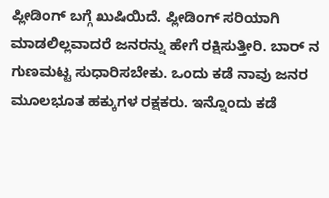ಪ್ಲೀಡಿಂಗ್ ಬಗ್ಗೆ ಖುಷಿಯಿದೆ. ಪ್ಲೀಡಿಂಗ್ ಸರಿಯಾಗಿ ಮಾಡಲಿಲ್ಲವಾದರೆ ಜನರನ್ನು ಹೇಗೆ ರಕ್ಷಿಸುತ್ತೀರಿ. ಬಾರ್‌ ನ ಗುಣಮಟ್ಟ ಸುಧಾರಿಸಬೇಕು. ಒಂದು ಕಡೆ ನಾವು ಜನರ ಮೂಲಭೂತ ಹಕ್ಕುಗಳ ರಕ್ಷಕರು. ಇನ್ನೊಂದು ಕಡೆ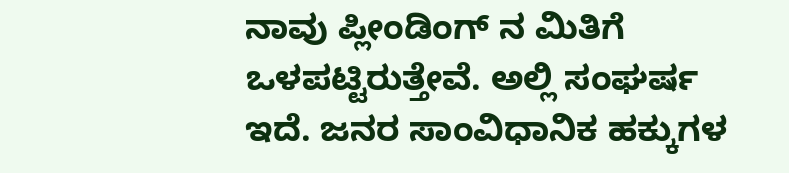ನಾವು ಪ್ಲೀಂಡಿಂಗ್‌ ನ ಮಿತಿಗೆ ಒಳಪಟ್ಟಿರುತ್ತೇವೆ. ಅಲ್ಲಿ ಸಂಘರ್ಷ ಇದೆ. ಜನರ ಸಾಂವಿಧಾನಿಕ ಹಕ್ಕುಗಳ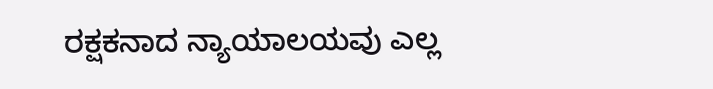ರಕ್ಷಕನಾದ ನ್ಯಾಯಾಲಯವು ಎಲ್ಲ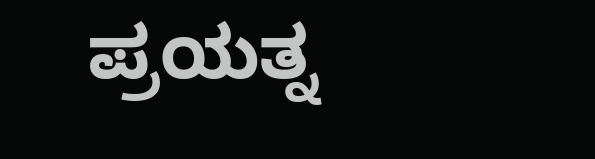ಪ್ರಯತ್ನ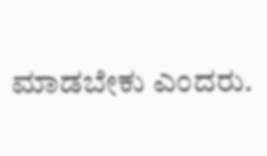ಮಾಡಬೇಕು ಎಂದರು.